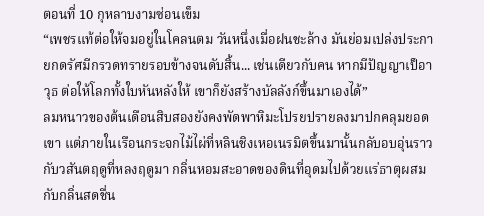ตอนที่ 10 กุหลาบงามซ่อนเข็ม
“เพชรแท้ต่อให้จมอยู่ในโคลนตม วันหนึ่งเมื่อฝนชะล้าง มันย่อมเปล่งประกายกดรัศมีกรวดทรายรอบข้างจนดับสิ้น... เช่นเดียวกับคน หากมีปัญญาเป็อาวุธ ต่อให้โลกทั้งใบหันหลังให้ เขาก็ยังสร้างบัลลังก์ขึ้นมาเองได้”
ลมหนาวของต้นเดือนสิบสองยังคงพัดพาหิมะโปรยปรายลงมาปกคลุมยอดเขา แต่ภายในเรือนกระจกไม้ไผ่ที่หลินชิงเหอเนรมิตขึ้นมานั้นกลับอบอุ่นราวกับวสันตฤดูที่หลงฤดูมา กลิ่นหอมสะอาดของดินที่อุดมไปด้วยแร่ธาตุผสมกับกลิ่นสดชื่น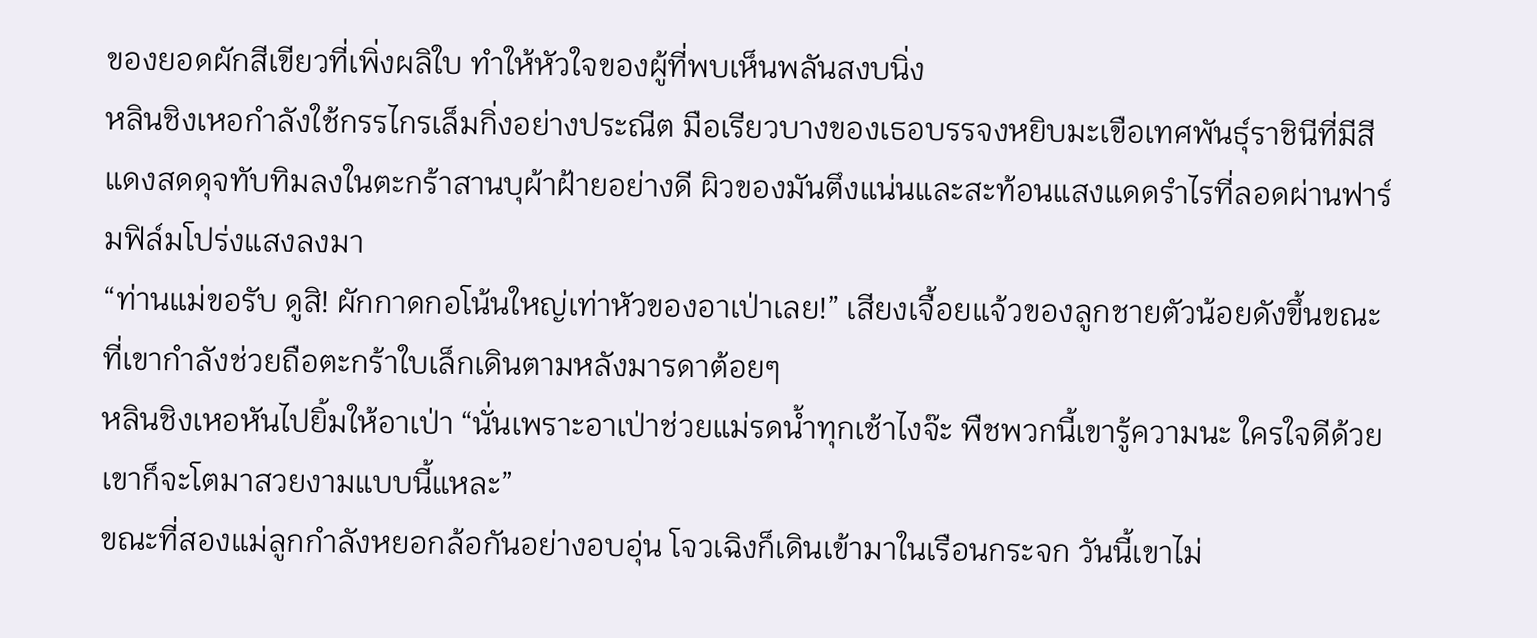ของยอดผักสีเขียวที่เพิ่งผลิใบ ทำให้หัวใจของผู้ที่พบเห็นพลันสงบนิ่ง
หลินชิงเหอกำลังใช้กรรไกรเล็มกิ่งอย่างประณีต มือเรียวบางของเธอบรรจงหยิบมะเขือเทศพันธุ์ราชินีที่มีสีแดงสดดุจทับทิมลงในตะกร้าสานบุผ้าฝ้ายอย่างดี ผิวของมันตึงแน่นและสะท้อนแสงแดดรำไรที่ลอดผ่านฟาร์มฟิล์มโปร่งแสงลงมา
“ท่านแม่ขอรับ ดูสิ! ผักกาดกอโน้นใหญ่เท่าหัวของอาเป่าเลย!” เสียงเจื้อยแจ้วของลูกชายตัวน้อยดังขึ้นขณะที่เขากำลังช่วยถือตะกร้าใบเล็กเดินตามหลังมารดาต้อยๆ
หลินชิงเหอหันไปยิ้มให้อาเป่า “นั่นเพราะอาเป่าช่วยแม่รดน้ำทุกเช้าไงจ๊ะ พืชพวกนี้เขารู้ความนะ ใครใจดีด้วยเขาก็จะโตมาสวยงามแบบนี้แหละ”
ขณะที่สองแม่ลูกกำลังหยอกล้อกันอย่างอบอุ่น โจวเฉิงก็เดินเข้ามาในเรือนกระจก วันนี้เขาไม่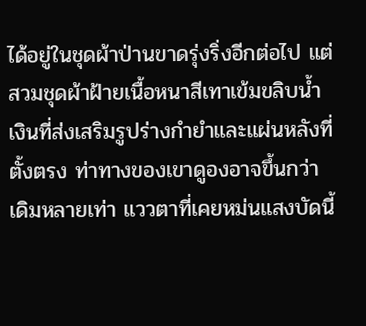ได้อยู่ในชุดผ้าป่านขาดรุ่งริ่งอีกต่อไป แต่สวมชุดผ้าฝ้ายเนื้อหนาสีเทาเข้มขลิบน้ำเงินที่ส่งเสริมรูปร่างกำยำและแผ่นหลังที่ตั้งตรง ท่าทางของเขาดูองอาจขึ้นกว่าเดิมหลายเท่า แววตาที่เคยหม่นแสงบัดนี้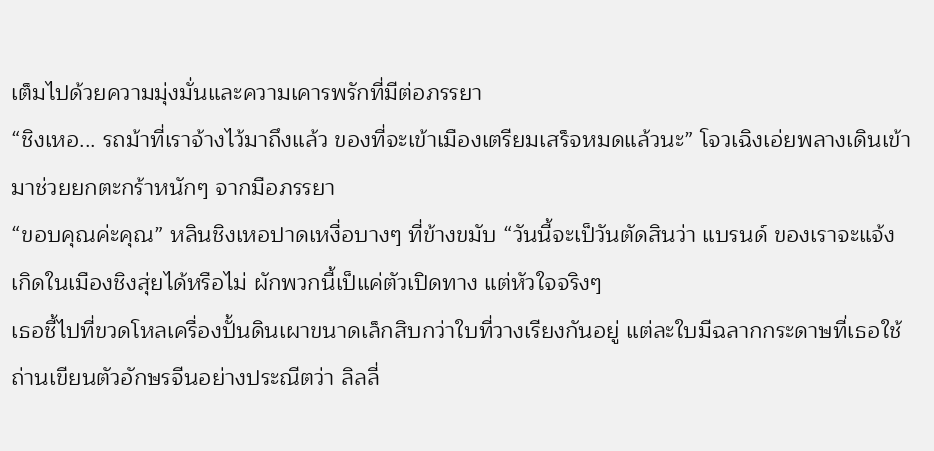เต็มไปด้วยความมุ่งมั่นและความเคารพรักที่มีต่อภรรยา
“ชิงเหอ... รถม้าที่เราจ้างไว้มาถึงแล้ว ของที่จะเข้าเมืองเตรียมเสร็จหมดแล้วนะ” โจวเฉิงเอ่ยพลางเดินเข้ามาช่วยยกตะกร้าหนักๆ จากมือภรรยา
“ขอบคุณค่ะคุณ” หลินชิงเหอปาดเหงื่อบางๆ ที่ข้างขมับ “วันนี้จะเป็วันตัดสินว่า แบรนด์ ของเราจะแจ้งเกิดในเมืองชิงสุ่ยได้หรือไม่ ผักพวกนี้เป็แค่ตัวเปิดทาง แต่หัวใจจริงๆ
เธอชี้ไปที่ขวดโหลเครื่องปั้นดินเผาขนาดเล็กสิบกว่าใบที่วางเรียงกันอยู่ แต่ละใบมีฉลากกระดาษที่เธอใช้ถ่านเขียนตัวอักษรจีนอย่างประณีตว่า ลิลลี่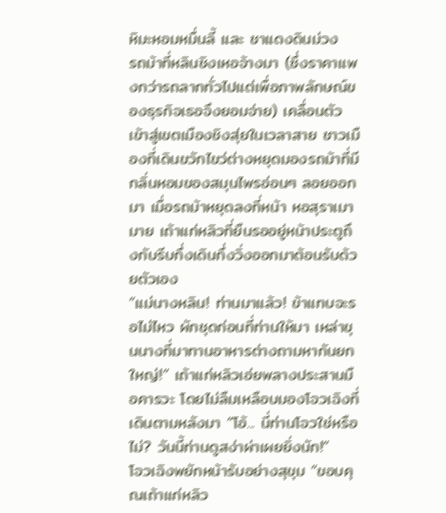หิมะหอมหมื่นลี้ และ ชาแดงดินม่วง
รถม้าที่หลินชิงเหอจ้างมา (ซึ่งราคาแพงกว่ารถลากทั่วไปแต่เพื่อภาพลักษณ์ของธุรกิจเธอจึงยอมจ่าย) เคลื่อนตัวเข้าสู่เขตเมืองชิงสุ่ยในเวลาสาย ชาวเมืองที่เดินขวักไขว่ต่างหยุดมองรถม้าที่มีกลิ่นหอมของสมุนไพรอ่อนๆ ลอยออกมา เมื่อรถม้าหยุดลงที่หน้า หอสุราเมามาย เถ้าแก่หลิวที่ยืนรออยู่หน้าประตูถึงกับรีบกึ่งเดินกึ่งวิ่งออกมาต้อนรับด้วยตัวเอง
“แม่นางหลิน! ท่านมาแล้ว! ข้าแทบจะรอไม่ไหว ผักชุดก่อนที่ท่านให้มา เหล่าขุนนางที่มาทานอาหารต่างถามหากันยกใหญ่!” เถ้าแก่หลิวเอ่ยพลางประสานมือคารวะ โดยไม่ลืมเหลือบมองโจวเฉิงที่เดินตามหลังมา “โอ้... นี่ท่านโจวใช่หรือไม่? วันนี้ท่านดูสง่าผ่าเผยยิ่งนัก!”
โจวเฉิงพยักหน้ารับอย่างสุขุม “ขอบคุณเถ้าแก่หลิว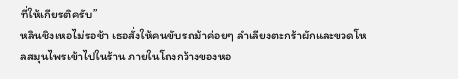ที่ให้เกียรติครับ”
หลินชิงเหอไม่รอช้า เธอสั่งให้คนขับรถม้าค่อยๆ ลำเลียงตะกร้าผักและขวดโหลสมุนไพรเข้าไปในร้าน ภายในโถงกว้างของหอ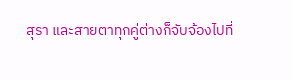สุรา และสายตาทุกคู่ต่างก็จับจ้องไปที่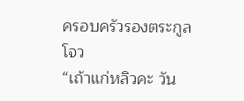ครอบครัวรองตระกูลโจว
“เถ้าแก่หลิวคะ วัน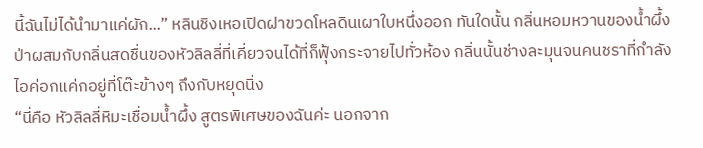นี้ฉันไม่ได้นำมาแค่ผัก...” หลินชิงเหอเปิดฝาขวดโหลดินเผาใบหนึ่งออก ทันใดนั้น กลิ่นหอมหวานของน้ำผึ้งป่าผสมกับกลิ่นสดชื่นของหัวลิลลี่ที่เคี่ยวจนได้ที่ก็ฟุ้งกระจายไปทั่วห้อง กลิ่นนั้นช่างละมุนจนคนชราที่กำลังไอค่อกแค่กอยู่ที่โต๊ะข้างๆ ถึงกับหยุดนิ่ง
“นี่คือ หัวลิลลี่หิมะเชื่อมน้ำผึ้ง สูตรพิเศษของฉันค่ะ นอกจาก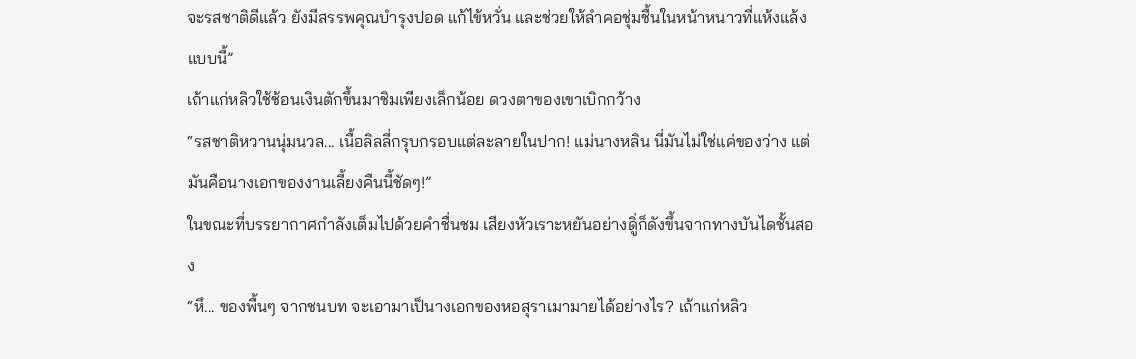จะรสชาติดีแล้ว ยังมีสรรพคุณบำรุงปอด แก้ไข้หวั่น และช่วยให้ลำคอชุ่มชื้นในหน้าหนาวที่แห้งแล้งแบบนี้”
เถ้าแก่หลิวใช้ช้อนเงินตักขึ้นมาชิมเพียงเล็กน้อย ดวงตาของเขาเบิกกว้าง
“รสชาติหวานนุ่มนวล... เนื้อลิลลี่กรุบกรอบแต่ละลายในปาก! แม่นางหลิน นี่มันไม่ใช่แค่ของว่าง แต่มันคือนางเอกของงานเลี้ยงคืนนี้ชัดๆ!”
ในขณะที่บรรยากาศกำลังเต็มไปด้วยคำชื่นชม เสียงหัวเราะหยันอย่างดูิ่ก็ดังขึ้นจากทางบันไดชั้นสอง
“หึ... ของพื้นๆ จากชนบท จะเอามาเป็นางเอกของหอสุราเมามายได้อย่างไร? เถ้าแก่หลิว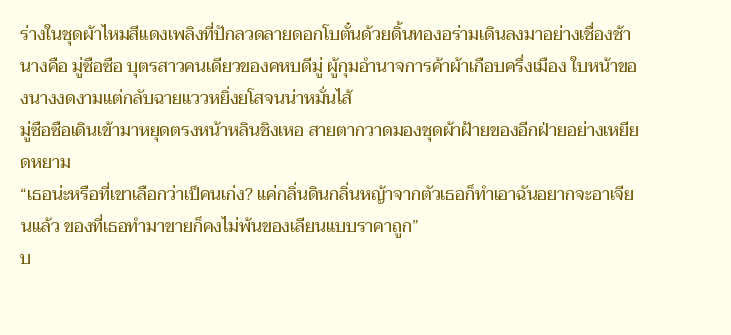ร่างในชุดผ้าไหมสีแดงเพลิงที่ปักลวดลายดอกโบตั๋นด้วยดิ้นทองอร่ามเดินลงมาอย่างเชื่องช้า นางคือ มู่ซือซือ บุตรสาวคนเดียวของคหบดีมู่ ผู้กุมอำนาจการค้าผ้าเกือบครึ่งเมือง ใบหน้าของนางงดงามแต่กลับฉายแววหยิ่งยโสจนน่าหมั่นไส้
มู่ซือซือเดินเข้ามาหยุดตรงหน้าหลินชิงเหอ สายตากวาดมองชุดผ้าฝ้ายของอีกฝ่ายอย่างเหยียดหยาม
“เธอน่ะหรือที่เขาเลือกว่าเป็คนเก่ง? แค่กลิ่นดินกลิ่นหญ้าจากตัวเธอก็ทำเอาฉันอยากจะอาเจียนแล้ว ของที่เธอทำมาขายก็คงไม่พ้นของเลียนแบบราคาถูก”
บ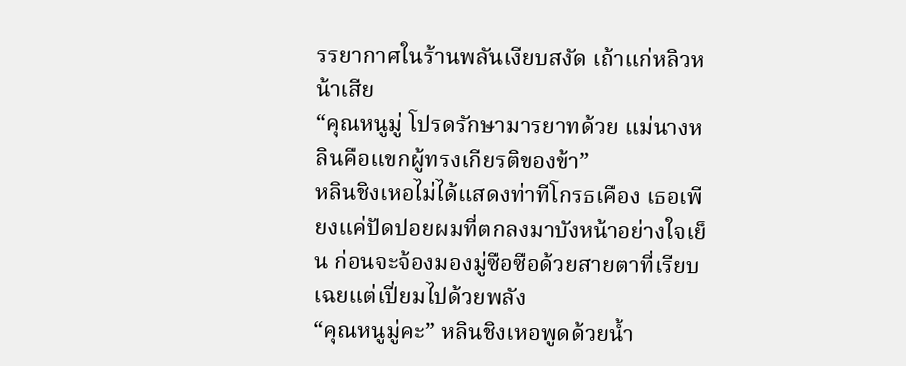รรยากาศในร้านพลันเงียบสงัด เถ้าแก่หลิวหน้าเสีย
“คุณหนูมู่ โปรดรักษามารยาทด้วย แม่นางหลินคือแขกผู้ทรงเกียรติของข้า”
หลินชิงเหอไม่ได้แสดงท่าทีโกรธเคือง เธอเพียงแค่ปัดปอยผมที่ตกลงมาบังหน้าอย่างใจเย็น ก่อนจะจ้องมองมู่ซือซือด้วยสายตาที่เรียบเฉยแต่เปี่ยมไปด้วยพลัง
“คุณหนูมู่คะ” หลินชิงเหอพูดด้วยน้ำ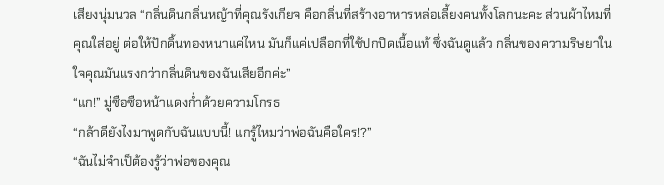เสียงนุ่มนวล “กลิ่นดินกลิ่นหญ้าที่คุณรังเกียจ คือกลิ่นที่สร้างอาหารหล่อเลี้ยงคนทั้งโลกนะคะ ส่วนผ้าไหมที่คุณใส่อยู่ ต่อให้ปักดิ้นทองหนาแค่ไหน มันก็แค่เปลือกที่ใช้ปกปิดเนื้อแท้ ซึ่งฉันดูแล้ว กลิ่นของความริษยาในใจคุณมันแรงกว่ากลิ่นดินของฉันเสียอีกค่ะ”
“แก!” มู่ซือซือหน้าแดงก่ำด้วยความโกรธ
“กล้าดียังไงมาพูดกับฉันแบบนี้! แกรู้ไหมว่าพ่อฉันคือใคร!?”
“ฉันไม่จำเป็ต้องรู้ว่าพ่อของคุณ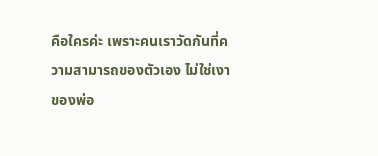คือใครค่ะ เพราะคนเราวัดกันที่ความสามารถของตัวเอง ไม่ใช่เงาของพ่อ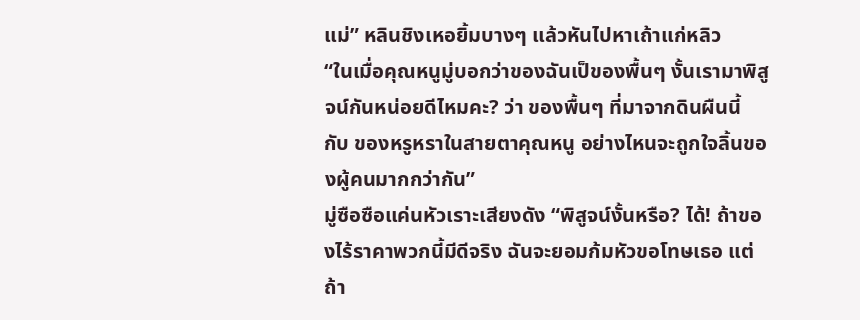แม่” หลินชิงเหอยิ้มบางๆ แล้วหันไปหาเถ้าแก่หลิว
“ในเมื่อคุณหนูมู่บอกว่าของฉันเป็ของพื้นๆ งั้นเรามาพิสูจน์กันหน่อยดีไหมคะ? ว่า ของพื้นๆ ที่มาจากดินผืนนี้ กับ ของหรูหราในสายตาคุณหนู อย่างไหนจะถูกใจลิ้นของผู้คนมากกว่ากัน”
มู่ซือซือแค่นหัวเราะเสียงดัง “พิสูจน์งั้นหรือ? ได้! ถ้าของไร้ราคาพวกนี้มีดีจริง ฉันจะยอมก้มหัวขอโทษเธอ แต่ถ้า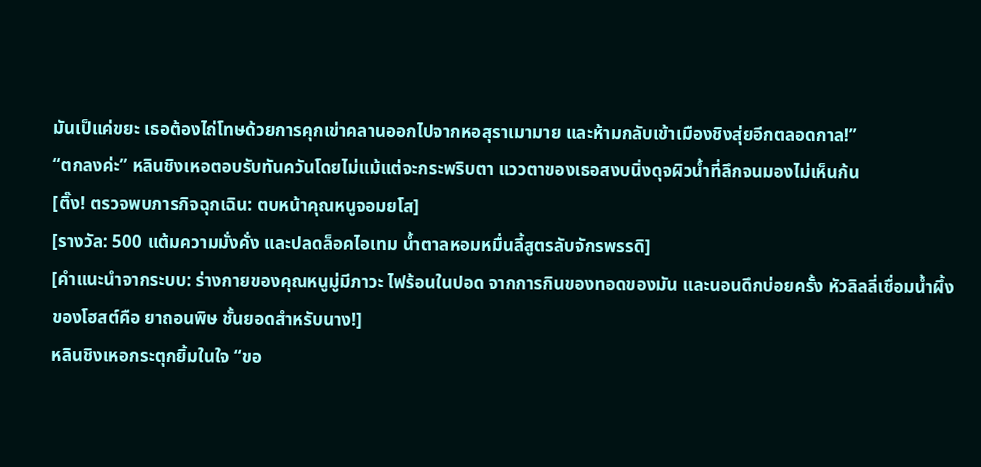มันเป็แค่ขยะ เธอต้องไถ่โทษด้วยการคุกเข่าคลานออกไปจากหอสุราเมามาย และห้ามกลับเข้าเมืองชิงสุ่ยอีกตลอดกาล!”
“ตกลงค่ะ” หลินชิงเหอตอบรับทันควันโดยไม่แม้แต่จะกระพริบตา แววตาของเธอสงบนิ่งดุจผิวน้ำที่ลึกจนมองไม่เห็นก้น
[ติ๊ง! ตรวจพบภารกิจฉุกเฉิน: ตบหน้าคุณหนูจอมยโส]
[รางวัล: 500 แต้มความมั่งคั่ง และปลดล็อคไอเทม น้ำตาลหอมหมื่นลี้สูตรลับจักรพรรดิ]
[คำแนะนำจากระบบ: ร่างกายของคุณหนูมู่มีภาวะ ไฟร้อนในปอด จากการกินของทอดของมัน และนอนดึกบ่อยครั้ง หัวลิลลี่เชื่อมน้ำผึ้งของโฮสต์คือ ยาถอนพิษ ชั้นยอดสำหรับนาง!]
หลินชิงเหอกระตุกยิ้มในใจ “ขอ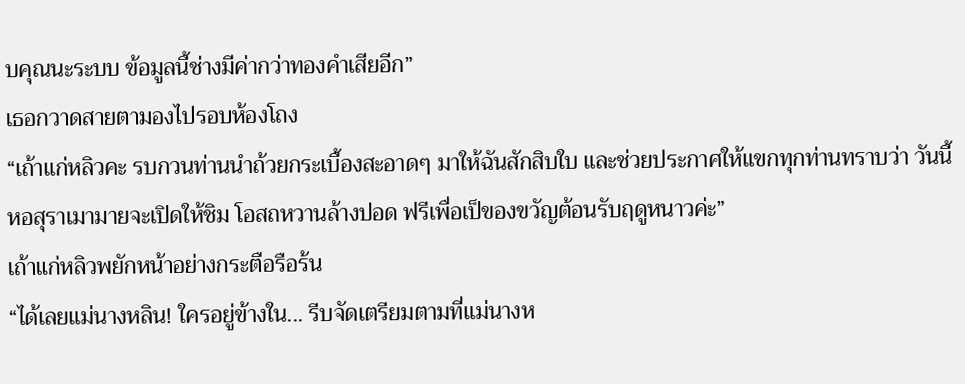บคุณนะระบบ ข้อมูลนี้ช่างมีค่ากว่าทองคำเสียอีก”
เธอกวาดสายตามองไปรอบห้องโถง
“เถ้าแก่หลิวคะ รบกวนท่านนำถ้วยกระเบื้องสะอาดๆ มาให้ฉันสักสิบใบ และช่วยประกาศให้แขกทุกท่านทราบว่า วันนี้หอสุราเมามายจะเปิดให้ชิม โอสถหวานล้างปอด ฟรีเพื่อเป็ของขวัญต้อนรับฤดูหนาวค่ะ”
เถ้าแก่หลิวพยักหน้าอย่างกระตือรือร้น
“ได้เลยแม่นางหลิน! ใครอยู่ข้างใน... รีบจัดเตรียมตามที่แม่นางห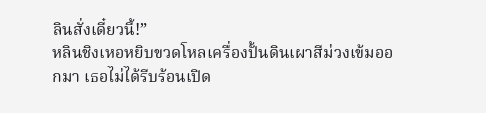ลินสั่งเดี๋ยวนี้!”
หลินชิงเหอหยิบขวดโหลเครื่องปั้นดินเผาสีม่วงเข้มออกมา เธอไม่ได้รีบร้อนเปิด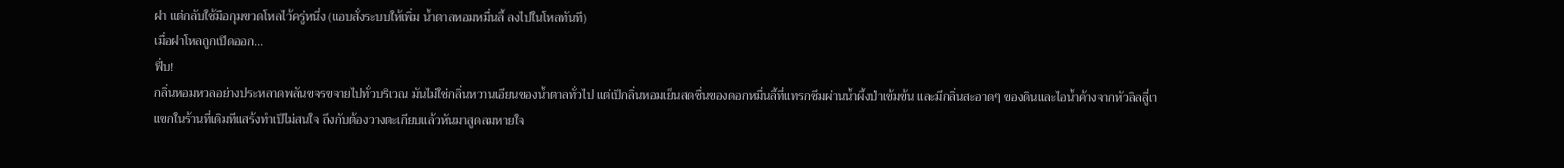ฝา แต่กลับใช้มือกุมขวดโหลไว้ครู่หนึ่ง (แอบสั่งระบบให้เพิ่ม น้ำตาลหอมหมื่นลี้ ลงไปในโหลทันที)
เมื่อฝาโหลถูกเปิดออก...
ฟึ่บ!
กลิ่นหอมหวลอย่างประหลาดพลันขจรขจายไปทั่วบริเวณ มันไม่ใช่กลิ่นหวานเอียนของน้ำตาลทั่วไป แต่เป็กลิ่นหอมเย็นสดชื่นของดอกหมื่นลี้ที่แทรกซึมผ่านน้ำผึ้งป่าเข้มข้น และมีกลิ่นสะอาดๆ ของดินและไอน้ำค้างจากหัวลิลลีู่เา
แขกในร้านที่เดิมทีแสร้งทำเป็ไม่สนใจ ถึงกับต้องวางตะเกียบแล้วหันมาสูดลมหายใจ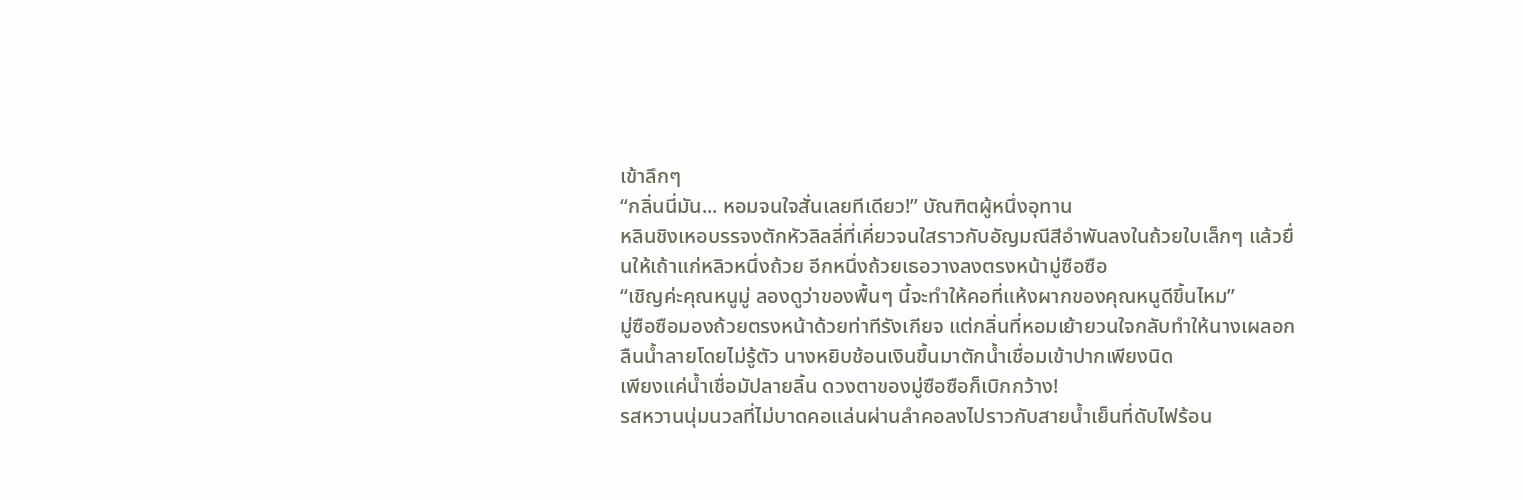เข้าลึกๆ
“กลิ่นนี่มัน... หอมจนใจสั่นเลยทีเดียว!” บัณฑิตผู้หนึ่งอุทาน
หลินชิงเหอบรรจงตักหัวลิลลี่ที่เคี่ยวจนใสราวกับอัญมณีสีอำพันลงในถ้วยใบเล็กๆ แล้วยื่นให้เถ้าแก่หลิวหนึ่งถ้วย อีกหนึ่งถ้วยเธอวางลงตรงหน้ามู่ซือซือ
“เชิญค่ะคุณหนูมู่ ลองดูว่าของพื้นๆ นี้จะทำให้คอที่แห้งผากของคุณหนูดีขึ้นไหม”
มู่ซือซือมองถ้วยตรงหน้าด้วยท่าทีรังเกียจ แต่กลิ่นที่หอมเย้ายวนใจกลับทำให้นางเผลอกลืนน้ำลายโดยไม่รู้ตัว นางหยิบช้อนเงินขึ้นมาตักน้ำเชื่อมเข้าปากเพียงนิด
เพียงแค่น้ำเชื่อมัปลายลิ้น ดวงตาของมู่ซือซือก็เบิกกว้าง!
รสหวานนุ่มนวลที่ไม่บาดคอแล่นผ่านลำคอลงไปราวกับสายน้ำเย็นที่ดับไฟร้อน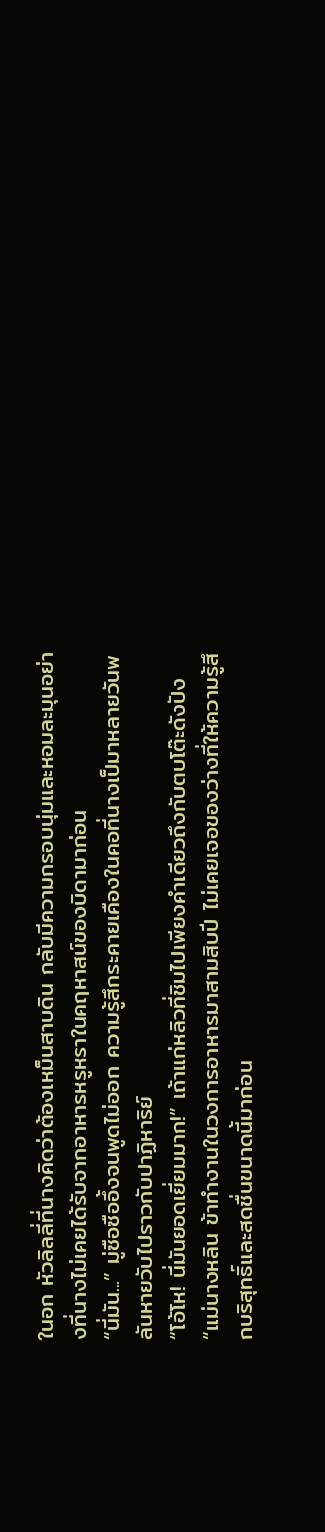ในอก หัวลิลลี่ที่นางคิดว่าต้องเหม็นสาบดิน กลับมีความกรอบนุ่มและหอมละมุนอย่างที่นางไม่เคยได้รับจากอาหารหรูหราในคฤหาสน์ของบิดามาก่อน
“นี่มัน...” มู่ซือซืออึ้งจนพูดไม่ออก ความรู้สึกระคายเคืองในคอที่นางเป็มาหลายวันพลันหายวับไปราวกับปาฏิหาริย์
“โอ้โห! นี่มันยอดเยี่ยมมาก!” เถ้าแก่หลิวที่ชิมไปเพียงคำเดียวถึงกับตบโต๊ะดังปัง “แม่นางหลิน ข้าทำงานในวงการอาหารมาสามสิบปี ไม่เคยเจอของว่างที่ให้ความรู้สึกบริสุทธิ์และสดชื่นขนาดนี้มาก่อน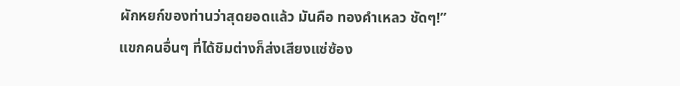ผักหยก์ของท่านว่าสุดยอดแล้ว มันคือ ทองคำเหลว ชัดๆ!”
แขกคนอื่นๆ ที่ได้ชิมต่างก็ส่งเสียงแซ่ซ้อง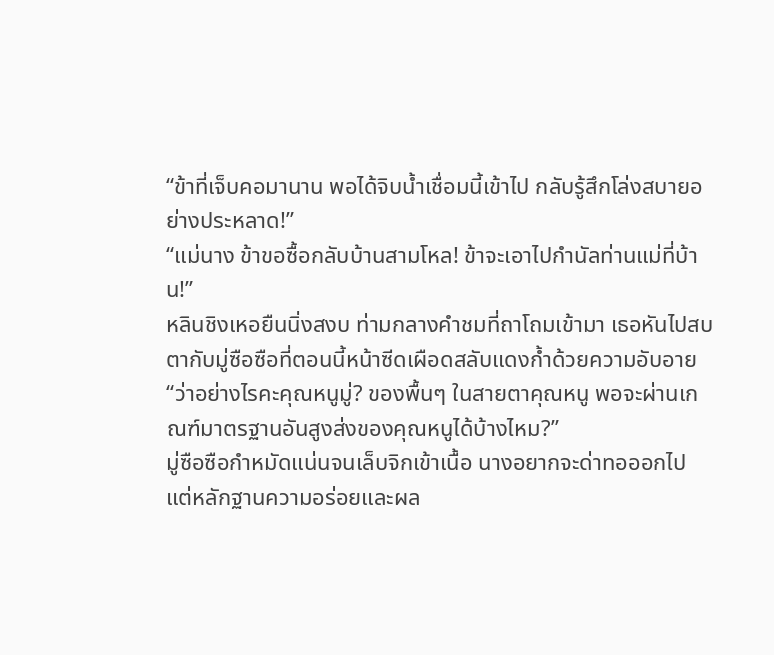“ข้าที่เจ็บคอมานาน พอได้จิบน้ำเชื่อมนี้เข้าไป กลับรู้สึกโล่งสบายอย่างประหลาด!”
“แม่นาง ข้าขอซื้อกลับบ้านสามโหล! ข้าจะเอาไปกำนัลท่านแม่ที่บ้าน!”
หลินชิงเหอยืนนิ่งสงบ ท่ามกลางคำชมที่ถาโถมเข้ามา เธอหันไปสบตากับมู่ซือซือที่ตอนนี้หน้าซีดเผือดสลับแดงก้ำด้วยความอับอาย
“ว่าอย่างไรคะคุณหนูมู่? ของพื้นๆ ในสายตาคุณหนู พอจะผ่านเกณฑ์มาตรฐานอันสูงส่งของคุณหนูได้บ้างไหม?”
มู่ซือซือกำหมัดแน่นจนเล็บจิกเข้าเนื้อ นางอยากจะด่าทอออกไป แต่หลักฐานความอร่อยและผล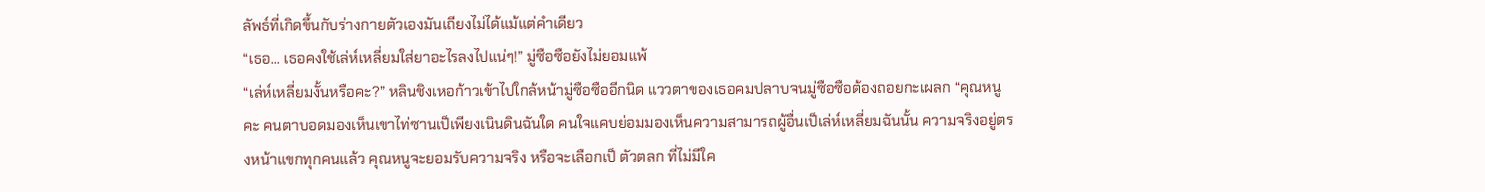ลัพธ์ที่เกิดขึ้นกับร่างกายตัวเองมันเถียงไม่ได้แม้แต่คำเดียว
“เธอ... เธอคงใช้เล่ห์เหลี่ยมใส่ยาอะไรลงไปแน่ๆ!” มู่ซือซือยังไม่ยอมแพ้
“เล่ห์เหลี่ยมงั้นหรือคะ?” หลินชิงเหอก้าวเข้าไปใกล้หน้ามู่ซือซืออีกนิด แววตาของเธอคมปลาบจนมู่ซือซือต้องถอยกะเผลก “คุณหนูคะ คนตาบอดมองเห็นเขาไท่ซานเป็เพียงเนินดินฉันใด คนใจแคบย่อมมองเห็นความสามารถผู้อื่นเป็เล่ห์เหลี่ยมฉันนั้น ความจริงอยู่ตรงหน้าแขกทุกคนแล้ว คุณหนูจะยอมรับความจริง หรือจะเลือกเป็ ตัวตลก ที่ไม่มีใค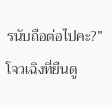รนับถือต่อไปคะ?”
โจวเฉิงที่ยืนดู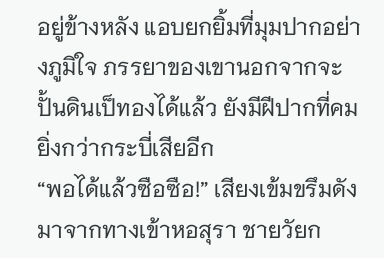อยู่ข้างหลัง แอบยกยิ้มที่มุมปากอย่างภูมิใจ ภรรยาของเขานอกจากจะปั้นดินเป็ทองได้แล้ว ยังมีฝีปากที่คมยิ่งกว่ากระบี่เสียอีก
“พอได้แล้วซือซือ!” เสียงเข้มขรึมดังมาจากทางเข้าหอสุรา ชายวัยก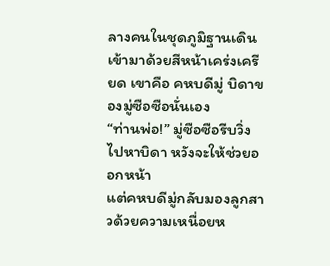ลางคนในชุดภูมิฐานเดินเข้ามาด้วยสีหน้าเคร่งเครียด เขาคือ คหบดีมู่ บิดาของมู่ซือซือนั่นเอง
“ท่านพ่อ!” มู่ซือซือรีบวิ่งไปหาบิดา หวังจะให้ช่วยออกหน้า
แต่คหบดีมู่กลับมองลูกสาวด้วยความเหนื่อยห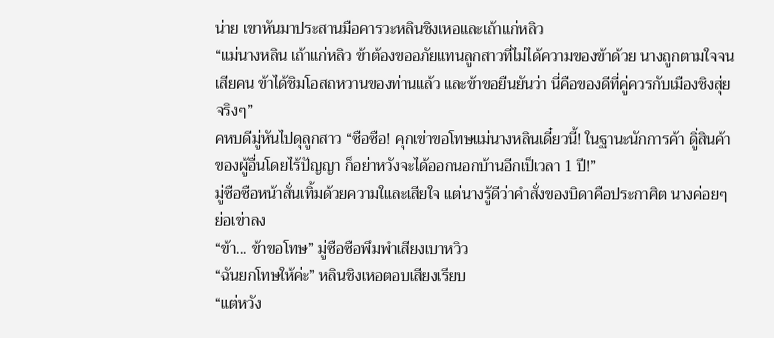น่าย เขาหันมาประสานมือคารวะหลินชิงเหอและเถ้าแก่หลิว
“แม่นางหลิน เถ้าแก่หลิว ข้าต้องขออภัยแทนลูกสาวที่ไม่ได้ความของข้าด้วย นางถูกตามใจจนเสียคน ข้าได้ชิมโอสถหวานของท่านแล้ว และข้าขอยืนยันว่า นี่คือของดีที่คู่ควรกับเมืองชิงสุ่ยจริงๆ”
คหบดีมู่หันไปดุลูกสาว “ซือซือ! คุกเข่าขอโทษแม่นางหลินเดี๋ยวนี้! ในฐานะนักการค้า ดูิ่สินค้าของผู้อื่นโดยไร้ปัญญา ก็อย่าหวังจะได้ออกนอกบ้านอีกเป็เวลา 1 ปี!”
มู่ซือซือหน้าสั่นเทิ้มด้วยความใและเสียใจ แต่นางรู้ดีว่าคำสั่งของบิดาคือประกาศิต นางค่อยๆ ย่อเข่าลง
“ข้า... ข้าขอโทษ” มู่ซือซือพึมพำเสียงเบาหวิว
“ฉันยกโทษให้ค่ะ” หลินชิงเหอตอบเสียงเรียบ
“แต่หวัง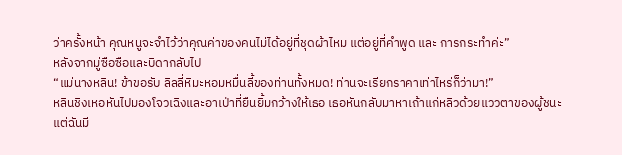ว่าครั้งหน้า คุณหนูจะจำไว้ว่าคุณค่าของคนไม่ได้อยู่ที่ชุดผ้าไหม แต่อยู่ที่คำพูด และ การกระทำค่ะ”
หลังจากมู่ซือซือและบิดากลับไป
“แม่นางหลิน! ข้าขอรับ ลิลลี่หิมะหอมหมื่นลี้ของท่านทั้งหมด! ท่านจะเรียกราคาเท่าไหร่ก็ว่ามา!”
หลินชิงเหอหันไปมองโจวเฉิงและอาเป่าที่ยืนยิ้มกว้างให้เธอ เธอหันกลับมาหาเถ้าแก่หลิวด้วยแววตาของผู้ชนะ
แต่ฉันมี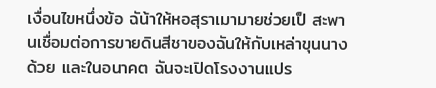เงื่อนไขหนึ่งข้อ ฉัน้าให้หอสุราเมามายช่วยเป็ สะพานเชื่อมต่อการขายดินสีชาของฉันให้กับเหล่าขุนนางด้วย และในอนาคต ฉันจะเปิดโรงงานแปร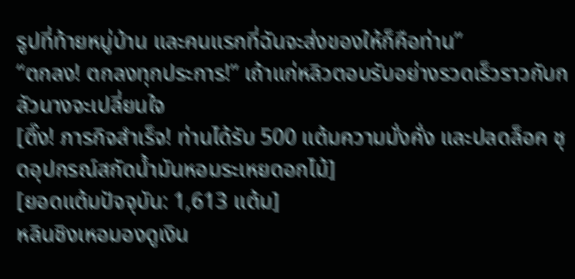รูปที่ท้ายหมู่บ้าน และคนแรกที่ฉันจะส่งของให้ก็คือท่าน”
“ตกลง! ตกลงทุกประการ!” เถ้าแก่หลิวตอบรับอย่างรวดเร็วราวกับกลัวนางจะเปลี่ยนใจ
[ติ๊ง! ภารกิจสำเร็จ! ท่านได้รับ 500 แต้มความมั่งคั่ง และปลดล็อค ชุดอุปกรณ์สกัดน้ำมันหอมระเหยดอกไม้]
[ยอดแต้มปัจจุบัน: 1,613 แต้ม]
หลินชิงเหอมองดูเงิน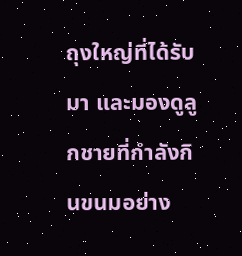ถุงใหญ่ที่ได้รับมา และมองดูลูกชายที่กำลังกินขนมอย่าง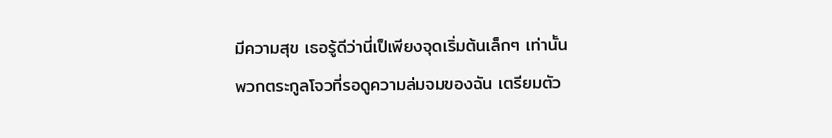มีความสุข เธอรู้ดีว่านี่เป็เพียงจุดเริ่มต้นเล็กๆ เท่านั้น
พวกตระกูลโจวที่รอดูความล่มจมของฉัน เตรียมตัว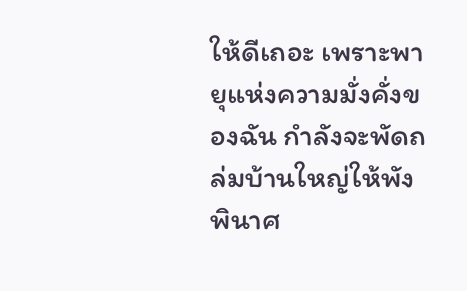ให้ดีเถอะ เพราะพายุแห่งความมั่งคั่งของฉัน กำลังจะพัดถล่มบ้านใหญ่ให้พังพินาศ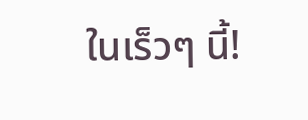ในเร็วๆ นี้!